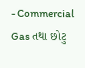- Commercial Gas તથા છોટુ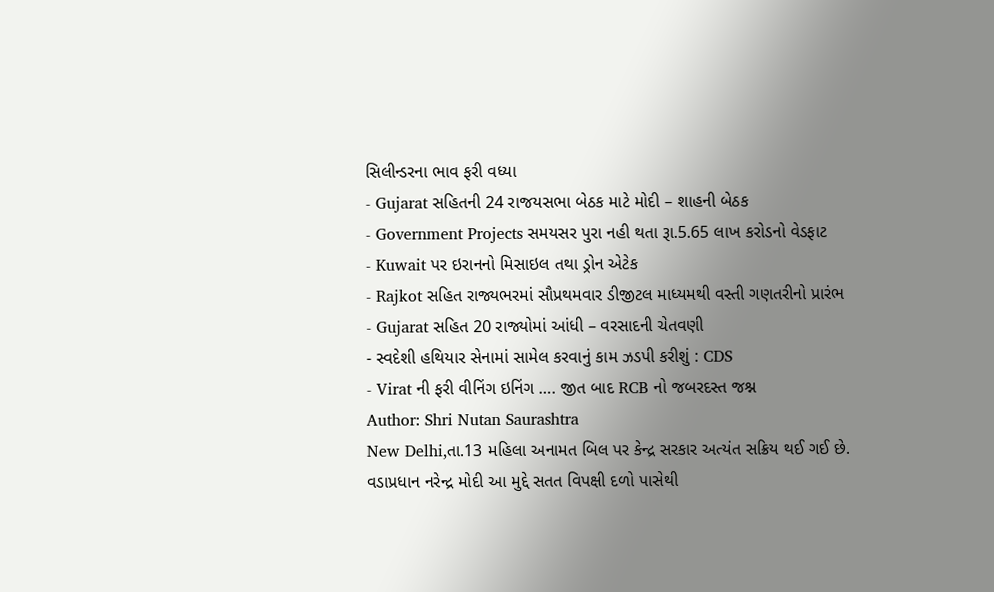સિલીન્ડરના ભાવ ફરી વધ્યા
- Gujarat સહિતની 24 રાજયસભા બેઠક માટે મોદી – શાહની બેઠક
- Government Projects સમયસર પુરા નહી થતા રૂા.5.65 લાખ કરોડનો વેડફાટ
- Kuwait પર ઇરાનનો મિસાઇલ તથા ડ્રોન એટેક
- Rajkot સહિત રાજ્યભરમાં સૌપ્રથમવાર ડીજીટલ માધ્યમથી વસ્તી ગણતરીનો પ્રારંભ
- Gujarat સહિત 20 રાજ્યોમાં આંધી – વરસાદની ચેતવણી
- સ્વદેશી હથિયાર સેનામાં સામેલ કરવાનું કામ ઝડપી કરીશું : CDS
- Virat ની ફરી વીનિંગ ઇનિંગ …. જીત બાદ RCB નો જબરદસ્ત જશ્ન
Author: Shri Nutan Saurashtra
New Delhi,તા.13 મહિલા અનામત બિલ પર કેન્દ્ર સરકાર અત્યંત સક્રિય થઈ ગઈ છે. વડાપ્રધાન નરેન્દ્ર મોદી આ મુદ્દે સતત વિપક્ષી દળો પાસેથી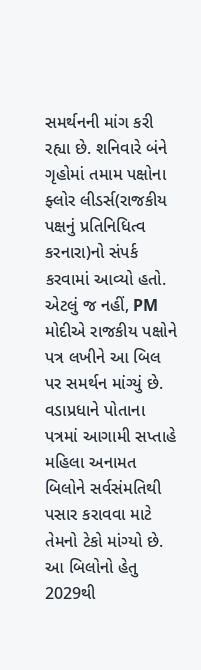સમર્થનની માંગ કરી રહ્યા છે. શનિવારે બંને ગૃહોમાં તમામ પક્ષોના ફ્લોર લીડર્સ(રાજકીય પક્ષનું પ્રતિનિધિત્વ કરનારા)નો સંપર્ક કરવામાં આવ્યો હતો. એટલું જ નહીં, PM મોદીએ રાજકીય પક્ષોને પત્ર લખીને આ બિલ પર સમર્થન માંગ્યું છે. વડાપ્રધાને પોતાના પત્રમાં આગામી સપ્તાહે મહિલા અનામત બિલોને સર્વસંમતિથી પસાર કરાવવા માટે તેમનો ટેકો માંગ્યો છે. આ બિલોનો હેતુ 2029થી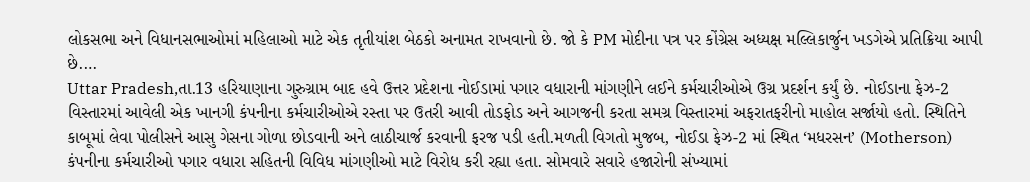લોકસભા અને વિધાનસભાઓમાં મહિલાઓ માટે એક તૃતીયાંશ બેઠકો અનામત રાખવાનો છે. જો કે PM મોદીના પત્ર પર કોંગ્રેસ અધ્યક્ષ મલ્લિકાર્જુન ખડગેએ પ્રતિક્રિયા આપી છે.…
Uttar Pradesh,તા.13 હરિયાણાના ગુરુગ્રામ બાદ હવે ઉત્તર પ્રદેશના નોઈડામાં પગાર વધારાની માંગણીને લઈને કર્મચારીઓએ ઉગ્ર પ્રદર્શન કર્યું છે. નોઈડાના ફેઝ-2 વિસ્તારમાં આવેલી એક ખાનગી કંપનીના કર્મચારીઓએ રસ્તા પર ઉતરી આવી તોડફોડ અને આગજની કરતા સમગ્ર વિસ્તારમાં અફરાતફરીનો માહોલ સર્જાયો હતો. સ્થિતિને કાબૂમાં લેવા પોલીસને આસુ ગેસના ગોળા છોડવાની અને લાઠીચાર્જ કરવાની ફરજ પડી હતી.મળતી વિગતો મુજબ, નોઈડા ફેઝ-2 માં સ્થિત ‘મધરસન’ (Motherson) કંપનીના કર્મચારીઓ પગાર વધારા સહિતની વિવિધ માંગણીઓ માટે વિરોધ કરી રહ્યા હતા. સોમવારે સવારે હજારોની સંખ્યામાં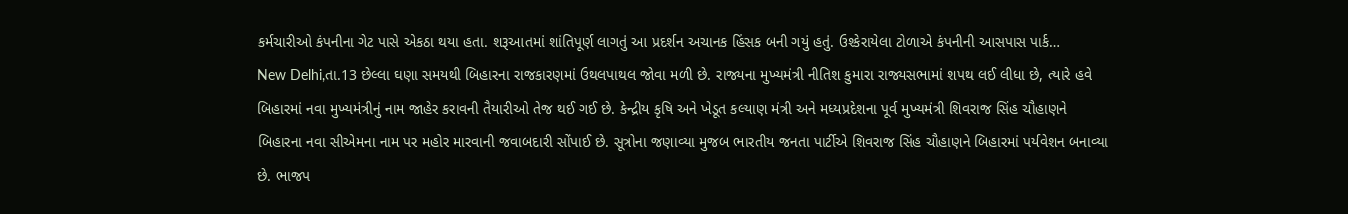કર્મચારીઓ કંપનીના ગેટ પાસે એકઠા થયા હતા. શરૂઆતમાં શાંતિપૂર્ણ લાગતું આ પ્રદર્શન અચાનક હિંસક બની ગયું હતું. ઉશ્કેરાયેલા ટોળાએ કંપનીની આસપાસ પાર્ક…
New Delhi,તા.13 છેલ્લા ઘણા સમયથી બિહારના રાજકારણમાં ઉથલપાથલ જોવા મળી છે. રાજ્યના મુખ્યમંત્રી નીતિશ કુમારા રાજ્યસભામાં શપથ લઈ લીધા છે, ત્યારે હવે બિહારમાં નવા મુખ્યમંત્રીનું નામ જાહેર કરાવની તૈયારીઓ તેજ થઈ ગઈ છે. કેન્દ્રીય કૃષિ અને ખેડૂત કલ્યાણ મંત્રી અને મધ્યપ્રદેશના પૂર્વ મુખ્યમંત્રી શિવરાજ સિંહ ચૌહાણને બિહારના નવા સીએમના નામ પર મહોર મારવાની જવાબદારી સોંપાઈ છે. સૂત્રોના જણાવ્યા મુજબ ભારતીય જનતા પાર્ટીએ શિવરાજ સિંહ ચૌહાણને બિહારમાં પર્યવેશન બનાવ્યા છે. ભાજપ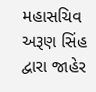મહાસચિવ અરૂણ સિંહ દ્વારા જાહેર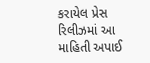કરાયેલ પ્રેસ રિલીઝમાં આ માહિતી અપાઈ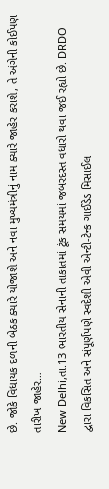છે. જોકે વિધાયક દળની બેઠક ક્યારે યોજાશે અને નવા મુખ્યમંત્રીનું નામ ક્યારે જાહેર કરાશે, તે અંગેની કોઈપણ તારીખ જાહેર…
New Delhi,તા.13 ભારતીય સેનાની તાકાતમાં ટૂંક સમયમાં જબરદસ્ત વધારો થવા જઈ રહ્યો છે. DRDO દ્વારા વિકસિત અને સંપૂર્ણપણે સ્વદેશી એવી એન્ટી-ટેન્ક ગાઈડેડ મિસાઈલ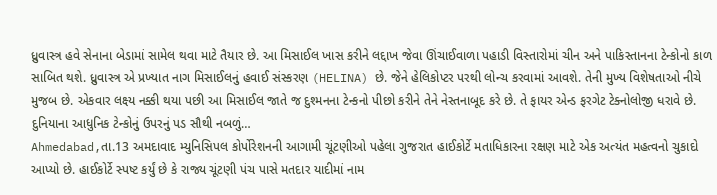ધ્રુવાસ્ત્ર હવે સેનાના બેડામાં સામેલ થવા માટે તૈયાર છે. આ મિસાઈલ ખાસ કરીને લદ્દાખ જેવા ઊંચાઈવાળા પહાડી વિસ્તારોમાં ચીન અને પાકિસ્તાનના ટેન્કોનો કાળ સાબિત થશે. ધ્રુવાસ્ત્ર એ પ્રખ્યાત નાગ મિસાઈલનું હવાઈ સંસ્કરણ (HELINA) છે. જેને હેલિકોપ્ટર પરથી લોન્ચ કરવામાં આવશે. તેની મુખ્ય વિશેષતાઓ નીચે મુજબ છે. એકવાર લક્ષ્ય નક્કી થયા પછી આ મિસાઈલ જાતે જ દુશ્મનના ટેન્કનો પીછો કરીને તેને નેસ્તનાબૂદ કરે છે. તે ફાયર એન્ડ ફરગેટ ટેક્નોલોજી ધરાવે છે. દુનિયાના આધુનિક ટેન્કોનું ઉપરનું પડ સૌથી નબળું…
Ahmedabad,તા.13 અમદાવાદ મ્યુનિસિપલ કોર્પોરેશનની આગામી ચૂંટણીઓ પહેલા ગુજરાત હાઈકોર્ટે મતાધિકારના રક્ષણ માટે એક અત્યંત મહત્વનો ચુકાદો આપ્યો છે. હાઈકોર્ટે સ્પષ્ટ કર્યું છે કે રાજ્ય ચૂંટણી પંચ પાસે મતદાર યાદીમાં નામ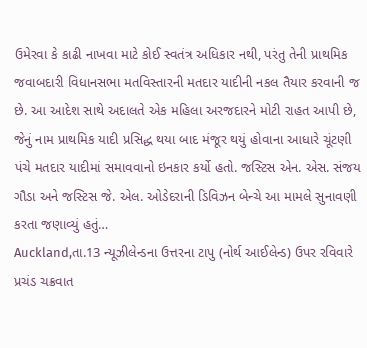ઉમેરવા કે કાઢી નાખવા માટે કોઈ સ્વતંત્ર અધિકાર નથી, પરંતુ તેની પ્રાથમિક જવાબદારી વિધાનસભા મતવિસ્તારની મતદાર યાદીની નકલ તૈયાર કરવાની જ છે. આ આદેશ સાથે અદાલતે એક મહિલા અરજદારને મોટી રાહત આપી છે, જેનું નામ પ્રાથમિક યાદી પ્રસિદ્ધ થયા બાદ મંજૂર થયું હોવાના આધારે ચૂંટણી પંચે મતદાર યાદીમાં સમાવવાનો ઇનકાર કર્યો હતો. જસ્ટિસ એન. એસ. સંજય ગૌડા અને જસ્ટિસ જે. એલ. ઓડેદરાની ડિવિઝન બેન્ચે આ મામલે સુનાવણી કરતા જણાવ્યું હતું…
Auckland,તા.13 ન્યૂઝીલેન્ડના ઉત્તરના ટાપુ (નોર્થ આઈલેન્ડ) ઉપર રવિવારે પ્રચંડ ચક્રવાત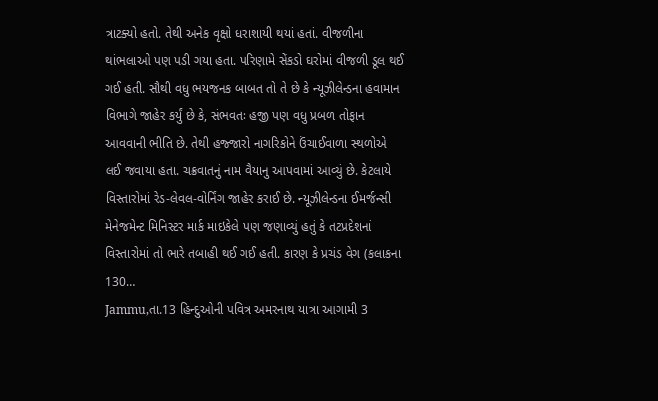ત્રાટક્યો હતો. તેથી અનેક વૃક્ષો ધરાશાયી થયાં હતાં. વીજળીના થાંભલાઓ પણ પડી ગયા હતા. પરિણામે સેંકડો ઘરોમાં વીજળી ડૂલ થઈ ગઈ હતી. સૌથી વધુ ભયજનક બાબત તો તે છે કે ન્યૂઝીલેન્ડના હવામાન વિભાગે જાહેર કર્યું છે કે, સંભવતઃ હજી પણ વધુ પ્રબળ તોફાન આવવાની ભીતિ છે. તેથી હજ્જારો નાગરિકોને ઉંચાઈવાળા સ્થળોએ લઈ જવાયા હતા. ચક્રવાતનું નામ વૈયાનુ આપવામાં આવ્યું છે. કેટલાયે વિસ્તારોમાં રેડ-લેવલ-વોર્નિંગ જાહેર કરાઈ છે. ન્યૂઝીલેન્ડના ઈમર્જન્સી મેનેજમેન્ટ મિનિસ્ટર માર્ક માઇકેલે પણ જણાવ્યું હતું કે તટપ્રદેશનાં વિસ્તારોમાં તો ભારે તબાહી થઈ ગઈ હતી. કારણ કે પ્રચંડ વેગ (કલાકના 130…
Jammu,તા.13 હિન્દુઓની પવિત્ર અમરનાથ યાત્રા આગામી 3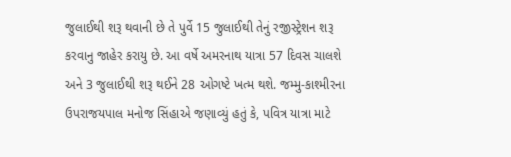જુલાઈથી શરૂ થવાની છે તે પુર્વે 15 જુલાઈથી તેનું રજીસ્ટ્રેશન શરૂ કરવાનુ જાહેર કરાયુ છે. આ વર્ષે અમરનાથ યાત્રા 57 દિવસ ચાલશે અને 3 જુલાઈથી શરૂ થઈને 28 ઓગષ્ટે ખત્મ થશે. જમ્મુ-કાશ્મીરના ઉપરાજયપાલ મનોજ સિંહાએ જણાવ્યું હતું કે, પવિત્ર યાત્રા માટે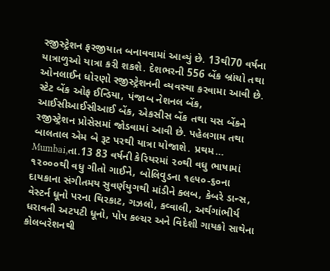રજીસ્ટ્રેશન ફરજીયાત બનાવવામાં આવ્યું છે. 13થી70 વર્ષના યાત્રાળુઓ યાત્રા કરી શકશે. દેશભરની 556 બેંક બ્રાંચો તથા ઓનલાઈન ધોરણો રજીસ્ટ્રેશનની વ્યવસ્થા કરવામા આવી છે. સ્ટેટ બેંક ઓફ ઈન્ડિયા, પંજાબ નેશનલ બેંક, આઈસીઆઈસીઆઈ બેંક, એકસીસ બેંક તથા યસ બેંકને રજીસ્ટ્રેશન પ્રોસેસમાં જોડવામાં આવી છે. પહેલગામ તથા બાલતાલ એમ બે રૂટ પરથી યાત્રા યોજાશે. પ્રથમ…
Mumbai,તા.13 83 વર્ષની કેરિયરમાં ૨૦થી વધુ ભાષામાં ૧૨૦૦૦થી વધુ ગીતો ગાઈને, બોલિવુડના ૧૯૫૦-૬૦ના દાયકાના સંગીતમય સુવર્ણયુગથી માંડીને ક્લબ, કેબરે ડાન્સ, વેસ્ટર્ન ધૂનો પરના થિરકાટ, ગઝલો, કવ્વાલી, અર્થગાંભીર્ય ધરાવતી અટપટી ધૂનો, પોપ કલ્ચર અને વિદેશી ગાયકો સાથેના કોલબરેશનથી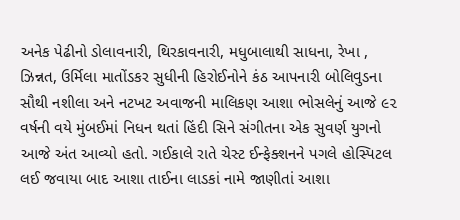અનેક પેઢીનો ડોલાવનારી, થિરકાવનારી, મધુબાલાથી સાધના, રેખા , ઝિન્નત, ઉર્મિલા માતોંડકર સુધીની હિરોઈનોને કંઠ આપનારી બોલિવુડના સૌથી નશીલા અને નટખટ અવાજની માલિકણ આશા ભોસલેનું આજે ૯૨ વર્ષની વયે મુંબઈમાં નિધન થતાં હિંદી સિને સંગીતના એક સુવર્ણ યુગનો આજે અંત આવ્યો હતો. ગઈકાલે રાતે ચેસ્ટ ઈન્ફેક્શનને પગલે હોસ્પિટલ લઈ જવાયા બાદ આશા તાઈના લાડકાં નામે જાણીતાં આશા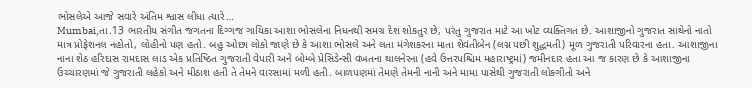ભોસલેએ આજે સવારે અંતિમ શ્વાસ લીધા ત્યારે…
Mumbai,તા.13 ભારતીય સંગીત જગતના દિગ્ગજ ગાયિકા આશા ભોસલેના નિધનથી સમગ્ર દેશ શોકતુર છે, પરંતુ ગુજરાત માટે આ ખોટ વ્યક્તિગત છે. આશાજીનો ગુજરાત સાથેનો નાતો માત્ર પ્રોફેશનલ નહોતો, લોહીનો પણ હતો. બહુ ઓછા લોકો જાણે છે કે આશા ભોસલે અને લતા મંગેશકરના માતા શેવંતીબેન (લગ્ન પછી શુદ્ધમતી) મૂળ ગુજરાતી પરિવારના હતા. આશાજીના નાના શેઠ હરિદાસ રામદાસ લાડ એક પ્રતિષ્ઠિત ગુજરાતી વેપારી અને બોમ્બે પ્રેસિડેન્સી વખતના થાલનેરના (હવે ઉત્તરપશ્ચિમ મહારાષ્ટ્રમાં) જમીનદાર હતા આ જ કારણ છે કે આશાજીના ઉચ્ચારણમાં જે ગુજરાતી લહેકો અને મીઠાશ હતી તે તેમને વારસામાં મળી હતી. બાળપણમાં તેમણે તેમની નાની અને મામા પાસેથી ગુજરાતી લોકગીતો અને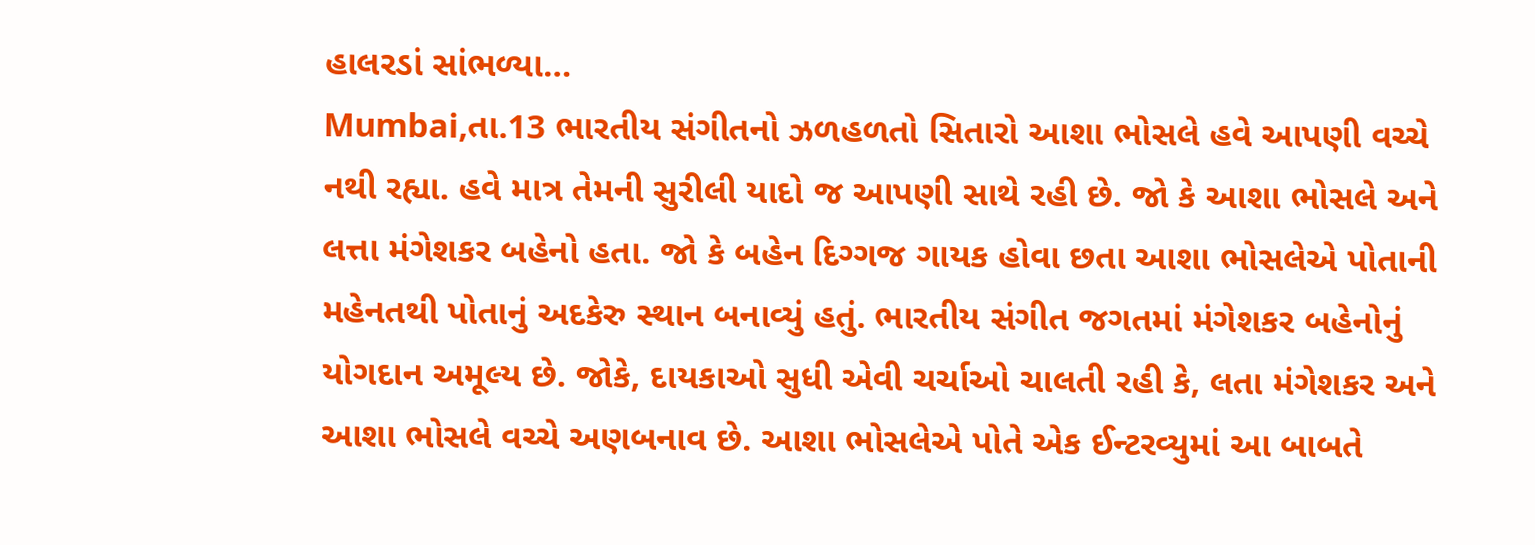હાલરડાં સાંભળ્યા…
Mumbai,તા.13 ભારતીય સંગીતનો ઝળહળતો સિતારો આશા ભોસલે હવે આપણી વચ્ચે નથી રહ્યા. હવે માત્ર તેમની સુરીલી યાદો જ આપણી સાથે રહી છે. જો કે આશા ભોસલે અને લત્તા મંગેશકર બહેનો હતા. જો કે બહેન દિગ્ગજ ગાયક હોવા છતા આશા ભોસલેએ પોતાની મહેનતથી પોતાનું અદકેરુ સ્થાન બનાવ્યું હતું. ભારતીય સંગીત જગતમાં મંગેશકર બહેનોનું યોગદાન અમૂલ્ય છે. જોકે, દાયકાઓ સુધી એવી ચર્ચાઓ ચાલતી રહી કે, લતા મંગેશકર અને આશા ભોસલે વચ્ચે અણબનાવ છે. આશા ભોસલેએ પોતે એક ઈન્ટરવ્યુમાં આ બાબતે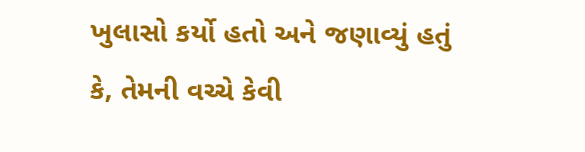ખુલાસો કર્યો હતો અને જણાવ્યું હતું કે, તેમની વચ્ચે કેવી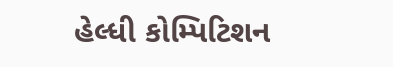હેલ્ધી કોમ્પિટિશન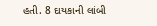હતી. 8 દાયકાની લાંબી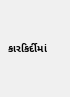કારકિર્દીમાં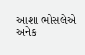આશા ભોસલેએ અનેક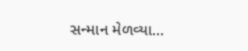સન્માન મેળવ્યા…